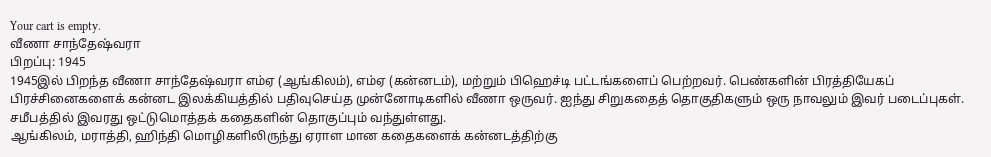Your cart is empty.
வீணா சாந்தேஷ்வரா
பிறப்பு: 1945
1945இல் பிறந்த வீணா சாந்தேஷ்வரா எம்ஏ (ஆங்கிலம்), எம்ஏ (கன்னடம்), மற்றும் பிஹெச்டி பட்டங்களைப் பெற்றவர். பெண்களின் பிரத்தியேகப் பிரச்சினைகளைக் கன்னட இலக்கியத்தில் பதிவுசெய்த முன்னோடிகளில் வீணா ஒருவர். ஐந்து சிறுகதைத் தொகுதிகளும் ஒரு நாவலும் இவர் படைப்புகள். சமீபத்தில் இவரது ஒட்டுமொத்தக் கதைகளின் தொகுப்பும் வந்துள்ளது.
ஆங்கிலம், மராத்தி, ஹிந்தி மொழிகளிலிருந்து ஏராள மான கதைகளைக் கன்னடத்திற்கு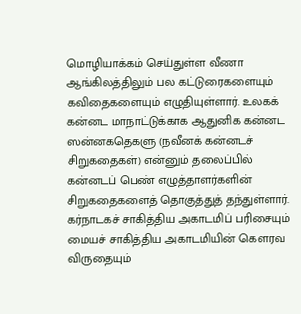மொழியாக்கம் செய்துள்ள வீணா ஆங்கிலத்திலும் பல கட்டுரைகளையும் கவிதைகளையும் எழுதியுள்ளார். உலகக் கன்னட மாநாட்டுக்காக ஆதுனிக கன்னட ஸன்னகதெகளு (நவீனக் கன்னடச் சிறுகதைகள்) என்னும் தலைப்பில் கன்னடப் பெண் எழுத்தாளர்களின் சிறுகதைகளைத் தொகுத்துத் தந்துள்ளார். கர்நாடகச் சாகித்திய அகாடமிப் பரிசையும் மையச் சாகித்திய அகாடமியின் கௌரவ விருதையும்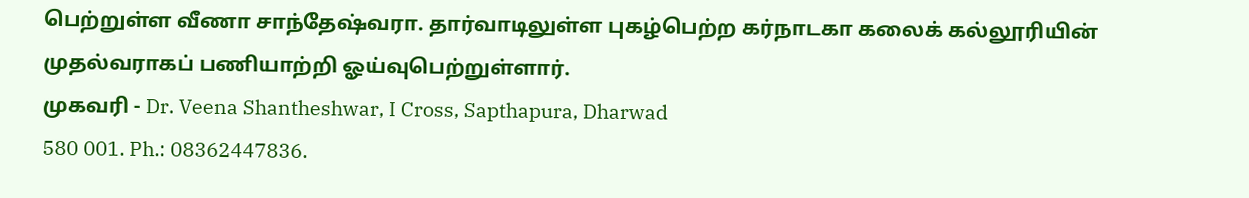பெற்றுள்ள வீணா சாந்தேஷ்வரா. தார்வாடிலுள்ள புகழ்பெற்ற கர்நாடகா கலைக் கல்லூரியின் முதல்வராகப் பணியாற்றி ஓய்வுபெற்றுள்ளார்.
முகவரி - Dr. Veena Shantheshwar, I Cross, Sapthapura, Dharwad
580 001. Ph.: 08362447836.